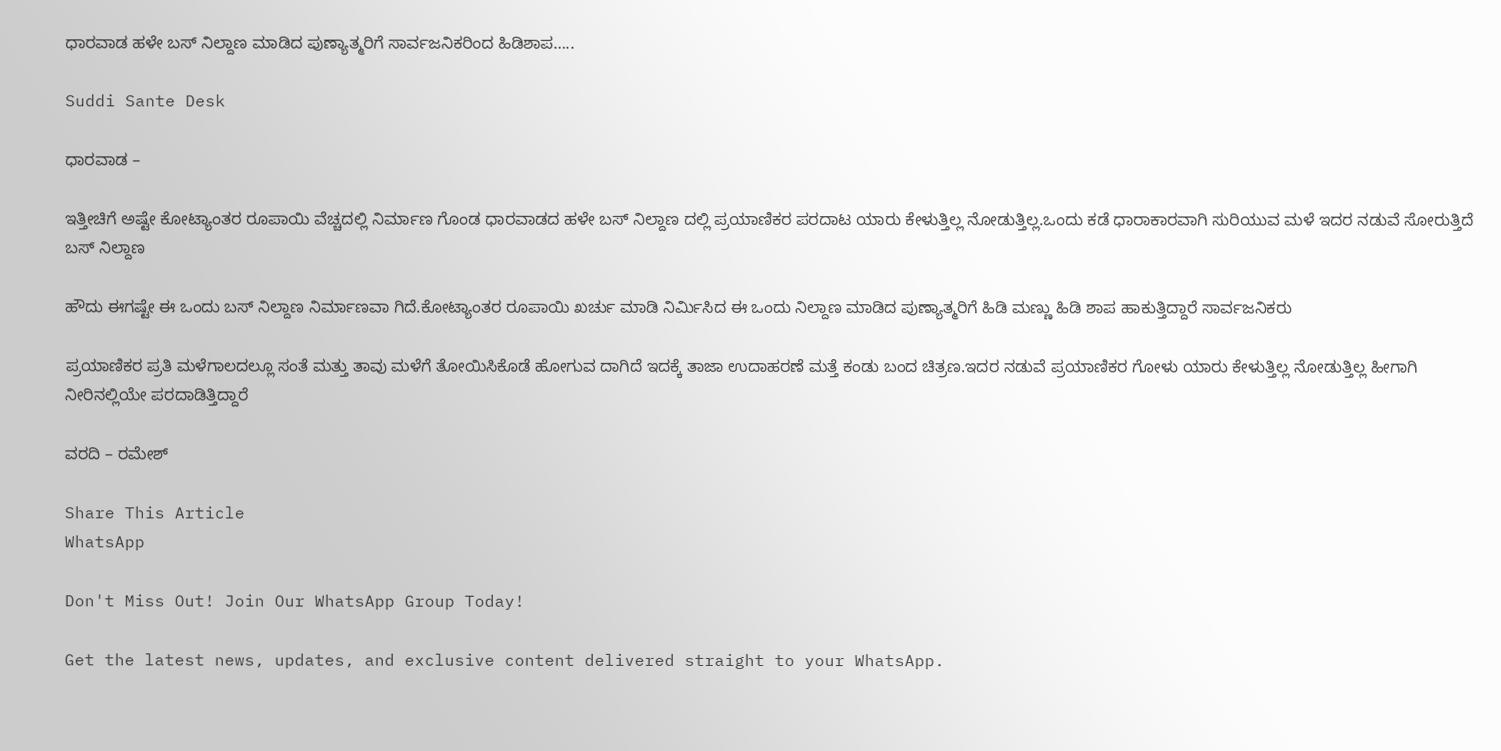ಧಾರವಾಡ ಹಳೇ ಬಸ್ ನಿಲ್ದಾಣ ಮಾಡಿದ ಪುಣ್ಯಾತ್ಮರಿಗೆ ಸಾರ್ವಜನಿಕರಿಂದ ಹಿಡಿಶಾಪ…..

Suddi Sante Desk

ಧಾರವಾಡ –

ಇತ್ತೀಚಿಗೆ ಅಷ್ಟೇ ಕೋಟ್ಯಾಂತರ ರೂಪಾಯಿ ವೆಚ್ಚದಲ್ಲಿ ನಿರ್ಮಾಣ ಗೊಂಡ ಧಾರವಾಡದ ಹಳೇ ಬಸ್ ನಿಲ್ದಾಣ ದಲ್ಲಿ ಪ್ರಯಾಣಿಕರ ಪರದಾಟ ಯಾರು ಕೇಳುತ್ತಿಲ್ಲ ನೋಡುತ್ತಿಲ್ಲ‌.ಒಂದು ಕಡೆ ಧಾರಾಕಾರವಾಗಿ ಸುರಿಯುವ ಮಳೆ ಇದರ ನಡುವೆ ಸೋರುತ್ತಿದೆ ಬಸ್ ನಿಲ್ದಾಣ

ಹೌದು ಈಗಷ್ಟೇ ಈ ಒಂದು ಬಸ್ ನಿಲ್ದಾಣ ನಿರ್ಮಾಣವಾ ಗಿದೆ‌‌.ಕೋಟ್ಯಾಂತರ ರೂಪಾಯಿ ಖರ್ಚು ಮಾಡಿ ನಿರ್ಮಿಸಿದ ಈ ಒಂದು ನಿಲ್ದಾಣ ಮಾಡಿದ ಪುಣ್ಯಾತ್ಮರಿಗೆ ಹಿಡಿ ಮಣ್ಣು ಹಿಡಿ ಶಾಪ ಹಾಕುತ್ತಿದ್ದಾರೆ ಸಾರ್ವಜನಿಕರು

ಪ್ರಯಾಣಿಕರ ಪ್ರತಿ ಮಳೆಗಾಲದಲ್ಲೂ ಸಂತೆ ಮತ್ತು ತಾವು ಮಳೆಗೆ ತೋಯಿಸಿಕೊಡೆ ಹೋಗುವ ದಾಗಿದೆ ಇದಕ್ಕೆ ತಾಜಾ ಉದಾಹರಣೆ ಮತ್ತೆ ಕಂಡು ಬಂದ ಚಿತ್ರಣ.ಇದರ ನಡುವೆ ಪ್ರಯಾಣಿಕರ ಗೋಳು ಯಾರು ಕೇಳುತ್ತಿಲ್ಲ ನೋಡುತ್ತಿಲ್ಲ ಹೀಗಾಗಿ ನೀರಿನಲ್ಲಿಯೇ ಪರದಾಡಿತ್ತಿದ್ದಾರೆ

ವರದಿ – ರಮೇಶ್

Share This Article
WhatsApp

Don't Miss Out! Join Our WhatsApp Group Today!

Get the latest news, updates, and exclusive content delivered straight to your WhatsApp.